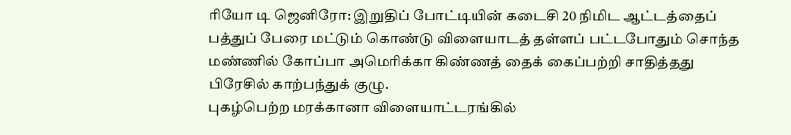ரியோ டி ஜெனிரோ: இறுதிப் போட்டியின் கடைசி 20 நிமிட ஆட்டத்தைப் பத்துப் பேரை மட்டும் கொண்டு விளையாடத் தள்ளப் பட்டபோதும் சொந்த மண்ணில் கோப்பா அமெரிக்கா கிண்ணத் தைக் கைப்பற்றி சாதித்தது பிரேசில் காற்பந்துக் குழு.
புகழ்பெற்ற மரக்கானா விளையாட்டரங்கில்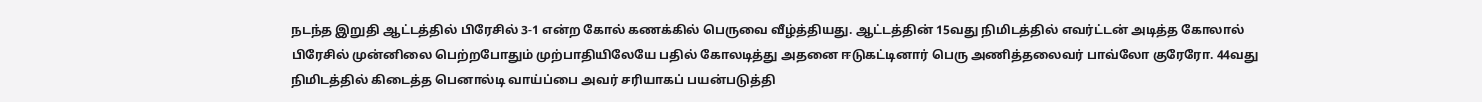நடந்த இறுதி ஆட்டத்தில் பிரேசில் 3-1 என்ற கோல் கணக்கில் பெருவை வீழ்த்தியது. ஆட்டத்தின் 15வது நிமிடத்தில் எவர்ட்டன் அடித்த கோலால் பிரேசில் முன்னிலை பெற்றபோதும் முற்பாதியிலேயே பதில் கோலடித்து அதனை ஈடுகட்டினார் பெரு அணித்தலைவர் பாவ்லோ குரேரோ. 44வது நிமிடத்தில் கிடைத்த பெனால்டி வாய்ப்பை அவர் சரியாகப் பயன்படுத்தி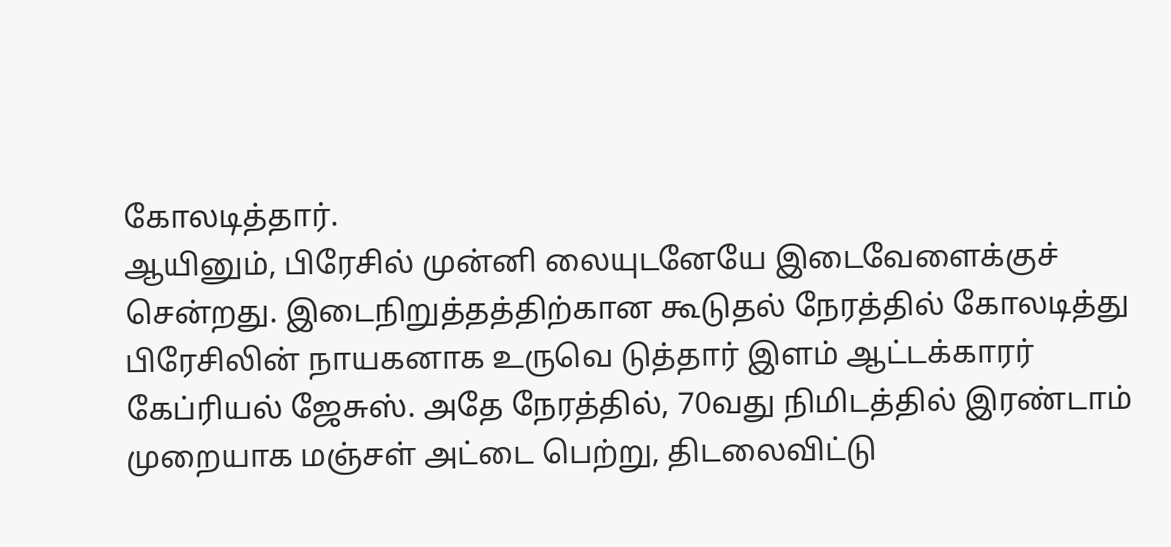கோலடித்தார்.
ஆயினும், பிரேசில் முன்னி லையுடனேயே இடைவேளைக்குச் சென்றது. இடைநிறுத்தத்திற்கான கூடுதல் நேரத்தில் கோலடித்து பிரேசிலின் நாயகனாக உருவெ டுத்தார் இளம் ஆட்டக்காரர் கேப்ரியல் ஜேசுஸ். அதே நேரத்தில், 70வது நிமிடத்தில் இரண்டாம் முறையாக மஞ்சள் அட்டை பெற்று, திடலைவிட்டு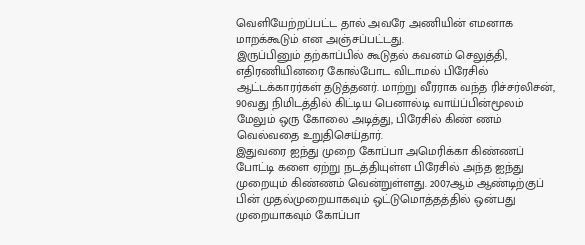வெளியேற்றப்பட்ட தால் அவரே அணியின் எமனாக மாறக்கூடும் என அஞ்சப்பட்டது.
இருப்பினும் தற்காப்பில் கூடுதல் கவனம் செலுத்தி, எதிரணியினரை கோல்போட விடாமல் பிரேசில் ஆட்டக்காரர்கள் தடுத்தனர். மாற்று வீரராக வந்த ரிச்சர்லிசன், 90வது நிமிடத்தில் கிட்டிய பெனால்டி வாய்ப்பின்மூலம் மேலும் ஒரு கோலை அடித்து, பிரேசில் கிண் ணம் வெல்வதை உறுதிசெய்தார்.
இதுவரை ஐந்து முறை கோப்பா அமெரிக்கா கிண்ணப் போட்டி களை ஏற்று நடத்தியுள்ள பிரேசில் அந்த ஐந்து முறையும் கிண்ணம் வென்றுள்ளது. 2007ஆம் ஆண்டிற்குப் பின் முதல்முறையாகவும் ஒட்டுமொத்தத்தில் ஒன்பது முறையாகவும் கோப்பா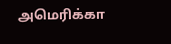அமெரிக்கா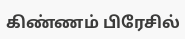கிண்ணம் பிரேசில்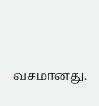வசமானது.